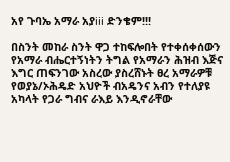አየ ጉባኤ አማራ አያiii ድንቄም!!!

በስንት መከራ ስንት ዋጋ ተከፍሎበት የተቀሰቀሰውን የአማራ ብሔርተኝነትን ትግል የአማራን ሕዝብ እጅና እግር ጠፍንገው አስረው ያስረሸኑት ፀረ አማራዎቹ የወያኔ/ኦሕዴድ አህዮች ብአዴንና አብን የተለያዩ አካላት የጋራ ግብና ራእይ እንዲኖራቸው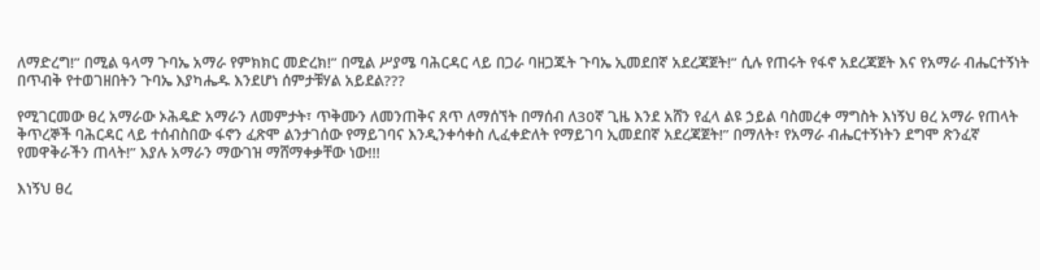ለማድረግ!” በሚል ዓላማ ጉባኤ አማራ የምክክር መድረክ!” በሚል ሥያሜ ባሕርዳር ላይ በጋራ ባዘጋጁት ጉባኤ ኢመደበኛ አደረጃጀት!” ሲሉ የጠሩት የፋኖ አደረጃጀት እና የአማራ ብሔርተኝነት በጥብቅ የተወገዘበትን ጉባኤ እያካሔዱ እንደሆነ ሰምታቹሃል አይደል???

የሚገርመው ፀረ አማራው ኦሕዴድ አማራን ለመምታት፣ ጥቅሙን ለመንጠቅና ጸጥ ለማሰኘት በማሰብ ለ30ኛ ጊዜ እንደ አሸን የፈላ ልዩ ኃይል ባስመረቀ ማግስት እነኝህ ፀረ አማራ የጠላት ቅጥረኞች ባሕርዳር ላይ ተሰብስበው ፋኖን ፈጽሞ ልንታገሰው የማይገባና እንዲንቀሳቀስ ሊፈቀድለት የማይገባ ኢመደበኛ አደረጃጀት!” በማለት፣ የአማራ ብሔርተኝነትን ደግሞ ጽንፈኛ የመዋቅራችን ጠላት!” እያሉ አማራን ማውገዝ ማሸማቀቃቸው ነው!!!

እነኝህ ፀረ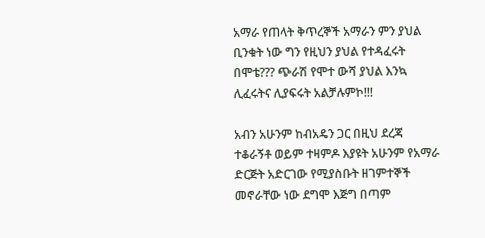አማራ የጠላት ቅጥረኞች አማራን ምን ያህል ቢንቁት ነው ግን የዚህን ያህል የተዳፈሩት በሞቴ??? ጭራሽ የሞተ ውሻ ያህል እንኳ ሊፈሩትና ሊያፍሩት አልቻሉምኮ!!!

አብን አሁንም ከብአዴን ጋር በዚህ ደረጃ ተቆራኝቶ ወይም ተዛምዶ እያዩት አሁንም የአማራ ድርጅት አድርገው የሚያስቡት ዘገምተኞች መኖራቸው ነው ደግሞ እጅግ በጣም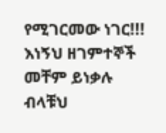የሚገርመው ነገር!!! እነኝህ ዘገምተኞች መቸም ይነቃሉ ብላቹህ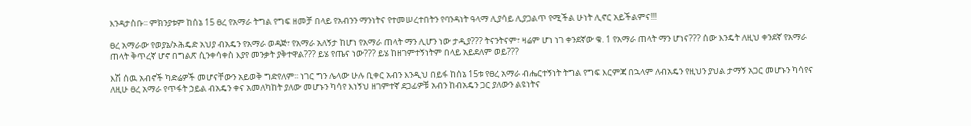እንዳታስቡ፡፡ ምክንያቱም ከሰኔ 15 ፀረ የአማራ ትግል የግፍ ዘመቻ በላይ የአብንን ማንነትና የተመሠረተበትን የባንዳነት ዓላማ ሊያሳይ ሊያጋልጥ የሚችል ሁነት ሊኖር አይችልምና!!!

ፀረ አማራው የወያኔ/ኦሕዴድ አህያ ብአዴን የአማራ ወዳጅ፣ የአማራ አለኝታ ከሆነ የአማራ ጠላት ማን ሊሆን ነው ታዲያ??? ትናንትናም፣ ዛሬም ሆነ ነገ ቀንደኛው ቁ. 1 የአማራ ጠላት ማን ሆነና??? ሰው እንዴት ለዚህ ቀንደኛ የአማራ ጠላት ቅጥረኛ ሆኖ በግልጽ ሲንቀሳቀስ እያየ መንቃት ያቅተዋል??? ይሄ የጤና ነው??? ይሄ ከዘገምተኝነትም በላይ አይደለም ወይ???

እሽ ሰዉ አብኖች ካድሬዎች መሆናቸውን አይወቅ ግድየለም፡፡ ነገር ግን ሌላው ሁሉ ቢቀር አብን እንዲህ በይፋ ከሰኔ 15ቱ የፀረ አማራ ብሔርተኝነት ትግል የግፍ እርምጃ በኋላም ለብአዴን የዚህን ያህል ታማኝ አጋር መሆኑን ካሳየና ለዚሁ ፀረ አማራ የጥፋት ኃይል ብአዴን ቀና አመለካከት ያለው መሆኑን ካሳየ እነኝህ ዘገምተኛ ደጋፊዎቹ አብን ከብአዴን ጋር ያለውን ልዩነትና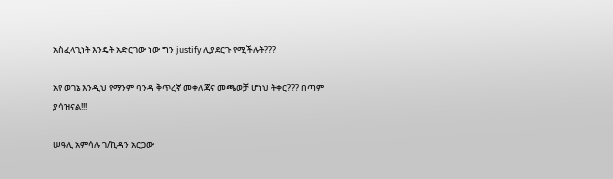አስፈላጊነት እንዴት አድርገው ነው ግን justify ሊያደርጉ የሚችሉት???

አየ ወገኔ እንዲህ የማንም ባንዳ ቅጥረኛ መቀለጃና መጫወቻ ሆነህ ትቀር??? በጣም ያሳዝናል!!!

ሠዓሊ አምሳሉ ገ/ኪዳን አርጋው